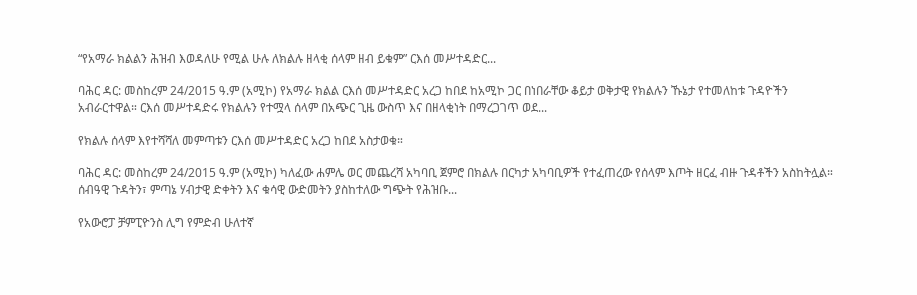“የአማራ ክልልን ሕዝብ እወዳለሁ የሚል ሁሉ ለክልሉ ዘላቂ ሰላም ዘብ ይቁም” ርእሰ መሥተዳድር...

ባሕር ዳር: መስከረም 24/2015 ዓ.ም (አሚኮ) የአማራ ክልል ርእሰ መሥተዳድር አረጋ ከበደ ከአሚኮ ጋር በነበራቸው ቆይታ ወቅታዊ የክልሉን ኹኔታ የተመለከቱ ጉዳዮችን አብራርተዋል። ርእሰ መሥተዳድሩ የክልሉን የተሟላ ሰላም በአጭር ጊዜ ውስጥ እና በዘላቂነት በማረጋገጥ ወደ...

የክልሉ ሰላም እየተሻሻለ መምጣቱን ርእሰ መሥተዳድር አረጋ ከበደ አስታወቁ።

ባሕር ዳር: መስከረም 24/2015 ዓ.ም (አሚኮ) ካለፈው ሐምሌ ወር መጨረሻ አካባቢ ጀምሮ በክልሉ በርካታ አካባቢዎች የተፈጠረው የሰላም እጦት ዘርፈ ብዙ ጉዳቶችን አስከትሏል። ሰብዓዊ ጉዳትን፣ ምጣኔ ሃብታዊ ድቀትን እና ቁሳዊ ውድመትን ያስከተለው ግጭት የሕዝቡ...

የአውሮፓ ቻምፒዮንስ ሊግ የምድብ ሁለተኛ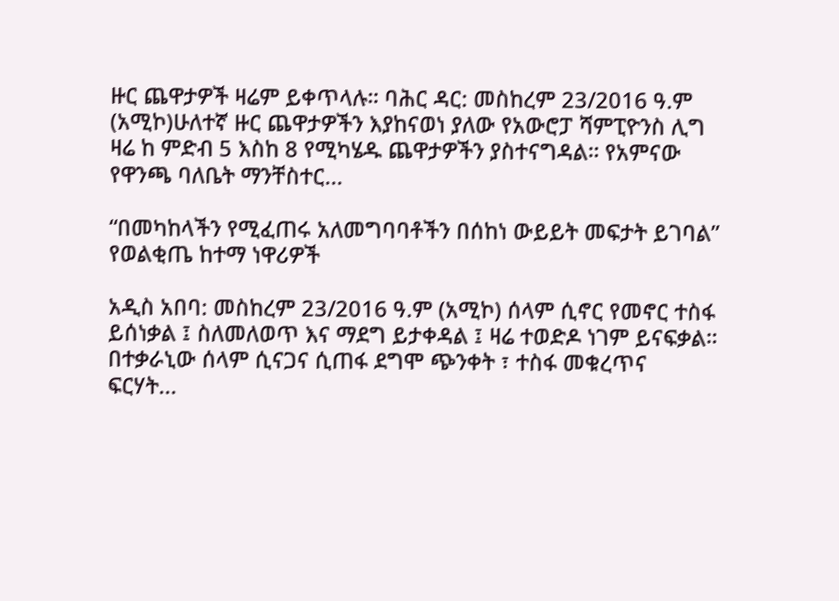ዙር ጨዋታዎች ዛሬም ይቀጥላሉ። ባሕር ዳር: መስከረም 23/2016 ዓ.ም (አሚኮ)ሁለተኛ ዙር ጨዋታዎችን እያከናወነ ያለው የአውሮፓ ሻምፒዮንስ ሊግ ዛሬ ከ ምድብ 5 እስከ 8 የሚካሄዱ ጨዋታዎችን ያስተናግዳል። የአምናው የዋንጫ ባለቤት ማንቸስተር...

“በመካከላችን የሚፈጠሩ አለመግባባቶችን በሰከነ ውይይት መፍታት ይገባል” የወልቂጤ ከተማ ነዋሪዎች

አዲስ አበባ: መስከረም 23/2016 ዓ.ም (አሚኮ) ሰላም ሲኖር የመኖር ተስፋ ይሰነቃል ፤ ስለመለወጥ እና ማደግ ይታቀዳል ፤ ዛሬ ተወድዶ ነገም ይናፍቃል። በተቃራኒው ሰላም ሲናጋና ሲጠፋ ደግሞ ጭንቀት ፣ ተስፋ መቁረጥና ፍርሃት...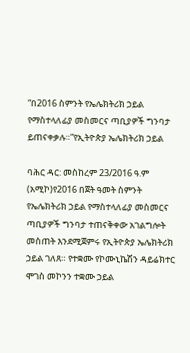“በ2016 ስምንት የኤሌክትሪክ ኃይል የማስተላለፊያ መስመርና ጣቢያዎች ግንባታ ይጠናቀቃሉ።”የኢትዮጵያ ኤሌክትሪክ ኃይል

ባሕር ዳር: መስከረም 23/2016 ዓ.ም (አሚኮ)የ2016 በጀት ዓመት ስምንት የኤሌክትሪክ ኃይል የማስተላለፊያ መስመርና ጣቢያዎች ግንባታ ተጠናቅቀው አገልግሎት መስጠት እንደሚጀምሩ የኢትዮጵያ ኤሌክትሪክ ኃይል ገለጸ። የተቋሙ የኮሙኒኬሽን ዳይሬክተር ሞገስ መኮንን ተቋሙ ኃይል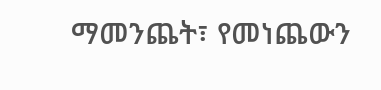ማመንጨት፣ የመነጨውን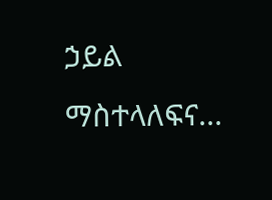ኃይል ማስተላለፍና...